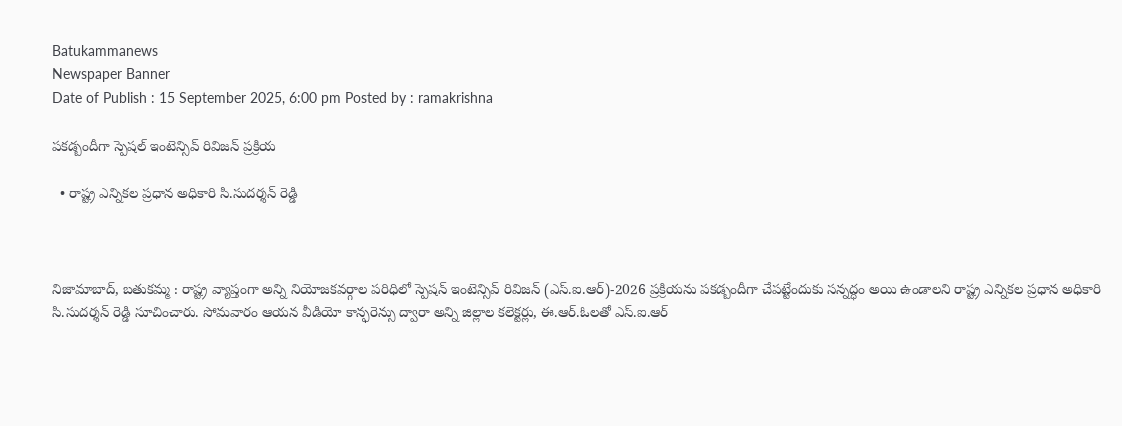Batukammanews
Newspaper Banner
Date of Publish : 15 September 2025, 6:00 pm Posted by : ramakrishna

పకడ్బందీగా స్పెషల్ ఇంటెన్సివ్ రివిజన్ ప్రక్రియ

  • రాష్ట్ర ఎన్నికల ప్రధాన అధికారి సి.సుదర్శన్ రెడ్డి



నిజామాబాద్, బతుకమ్మ : రాష్ట్ర వ్యాప్తంగా అన్ని నియోజకవర్గాల పరిధిలో స్పెషన్ ఇంటెన్సివ్ రివిజన్ (ఎస్.ఐ.ఆర్)-2026 ప్రక్రియను పకడ్బందీగా చేపట్టేందుకు సన్నద్ధం అయి ఉండాలని రాష్ట్ర ఎన్నికల ప్రధాన అధికారి సి.సుదర్శన్ రెడ్డి సూచించారు. సోమవారం ఆయన వీడియో కాన్ఫరెన్సు ద్వారా అన్ని జిల్లాల కలెక్టర్లు, ఈ.ఆర్.ఓలతో ఎస్.ఐ.ఆర్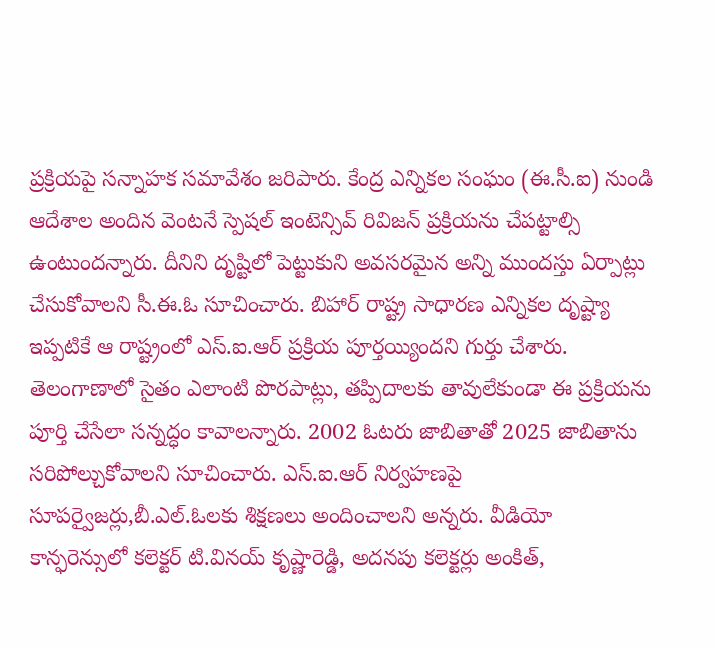ప్రక్రియపై సన్నాహక సమావేశం జరిపారు. కేంద్ర ఎన్నికల సంఘం (ఈ.సీ.ఐ) నుండి ఆదేశాల అందిన వెంటనే స్పెషల్ ఇంటెన్సివ్ రివిజన్ ప్రక్రియను చేపట్టాల్సి ఉంటుందన్నారు. దీనిని దృష్టిలో పెట్టుకుని అవసరమైన అన్ని ముందస్తు ఏర్పాట్లు చేసుకోవాలని సీ.ఈ.ఓ సూచించారు. బిహార్ రాష్ట్ర సాధారణ ఎన్నికల దృష్ట్యా ఇప్పటికే ఆ రాష్ట్రంలో ఎస్.ఐ.ఆర్ ప్రక్రియ పూర్తయ్యిందని గుర్తు చేశారు. తెలంగాణాలో సైతం ఎలాంటి పొరపాట్లు, తప్పిదాలకు తావులేకుండా ఈ ప్రక్రియను పూర్తి చేసేలా సన్నద్ధం కావాలన్నారు. 2002 ఓటరు జాబితాతో 2025 జాబితాను సరిపోల్చుకోవాలని సూచించారు. ఎస్.ఐ.ఆర్ నిర్వహణపై సూపర్వైజర్లు,బీ.ఎల్.ఓలకు శిక్షణలు అందించాలని అన్నరు. వీడియో కాన్ఫరెన్సులో కలెక్టర్ టి.వినయ్ కృష్ణారెడ్డి, అదనపు కలెక్టర్లు అంకిత్,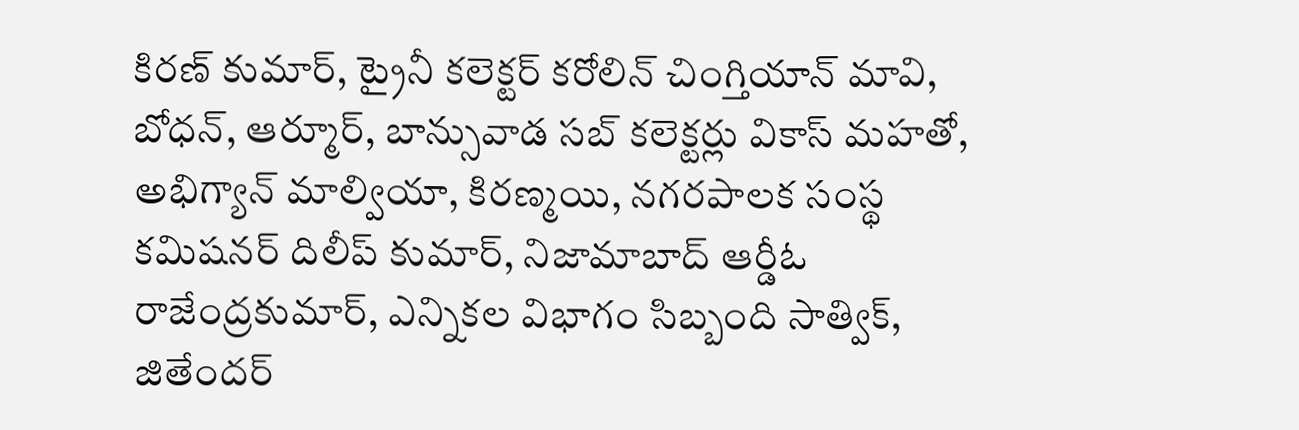కిరణ్ కుమార్, ట్రైనీ కలెక్టర్ కరోలిన్ చింగ్తియాన్ మావి, బోధన్, ఆర్మూర్, బాన్సువాడ సబ్ కలెక్టర్లు వికాస్ మహతో, అభిగ్యాన్ మాల్వియా, కిరణ్మయి, నగరపాలక సంస్థ కమిషనర్ దిలీప్ కుమార్, నిజామాబాద్ ఆర్డీఓ రాజేంద్రకుమార్, ఎన్నికల విభాగం సిబ్బంది సాత్విక్, జితేందర్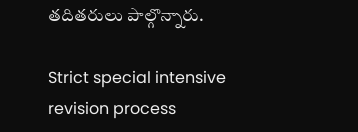తదితరులు పాల్గొన్నారు.

Strict special intensive revision process